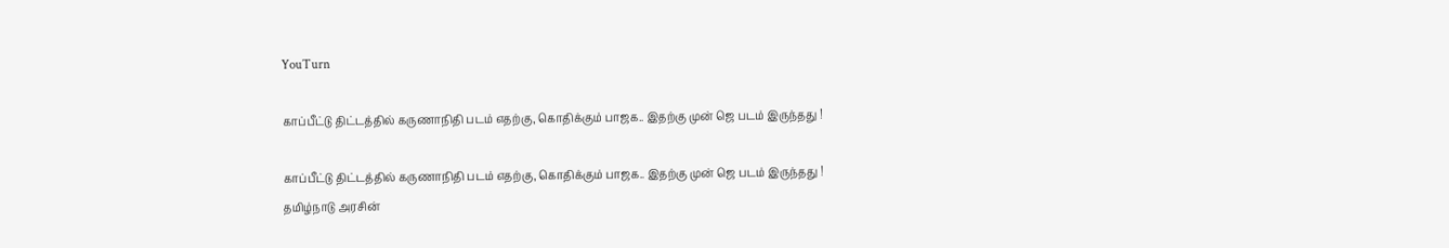YouTurn

காப்பீட்டு திட்டத்தில் கருணாநிதி படம் எதற்கு, கொதிக்கும் பாஜக.. இதற்கு முன் ஜெ படம் இருந்தது !

காப்பீட்டு திட்டத்தில் கருணாநிதி படம் எதற்கு, கொதிக்கும் பாஜக.. இதற்கு முன் ஜெ படம் இருந்தது !
தமிழ்நாடு அரசின்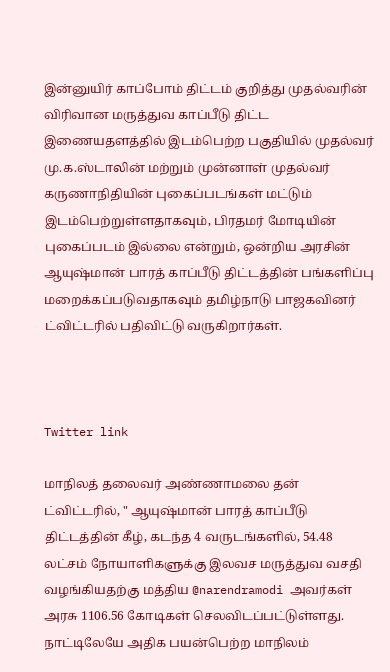இன்னுயிர் காப்போம் திட்டம் குறித்து முதல்வரின் விரிவான மருத்துவ காப்பீடு திட்ட இணையதளத்தில் இடம்பெற்ற பகுதியில் முதல்வர் மு.க.ஸ்டாலின் மற்றும் முன்னாள் முதல்வர் கருணாநிதியின் புகைப்படங்கள் மட்டும் இடம்பெற்றுள்ளதாகவும், பிரதமர் மோடியின் புகைப்படம் இல்லை என்றும், ஒன்றிய அரசின் ஆயுஷ்மான் பாரத் காப்பீடு திட்டத்தின் பங்களிப்பு மறைக்கப்படுவதாகவும் தமிழ்நாடு பாஜகவினர் ட்விட்டரில் பதிவிட்டு வருகிறார்கள்.



Twitter link

மாநிலத் தலைவர் அண்ணாமலை தன் ட்விட்டரில், " ஆயுஷ்மான் பாரத் காப்பீடு திட்டத்தின் கீழ், கடந்த 4 வருடங்களில், 54.48 லட்சம் நோயாளிகளுக்கு இலவச மருத்துவ வசதி வழங்கியதற்கு மத்திய @narendramodi அவர்கள் அரசு 1106.56 கோடிகள் செலவிடப்பட்டுள்ளது. நாட்டிலேயே அதிக பயன்பெற்ற மாநிலம்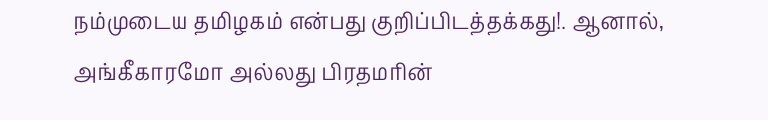நம்முடைய தமிழகம் என்பது குறிப்பிடத்தக்கது!. ஆனால், அங்கீகாரமோ அல்லது பிரதமரின்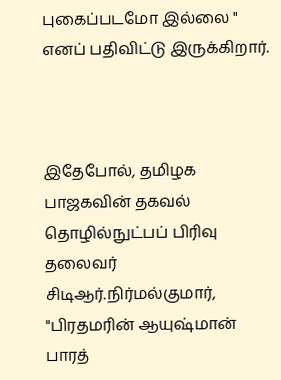புகைப்படமோ இல்லை " எனப் பதிவிட்டு இருக்கிறார்.



இதேபோல், தமிழக பாஜகவின் தகவல் தொழில்நுட்பப் பிரிவு தலைவர் சிடிஆர்.நிர்மல்குமார், "பிரதமரின் ஆயுஷ்மான் பாரத்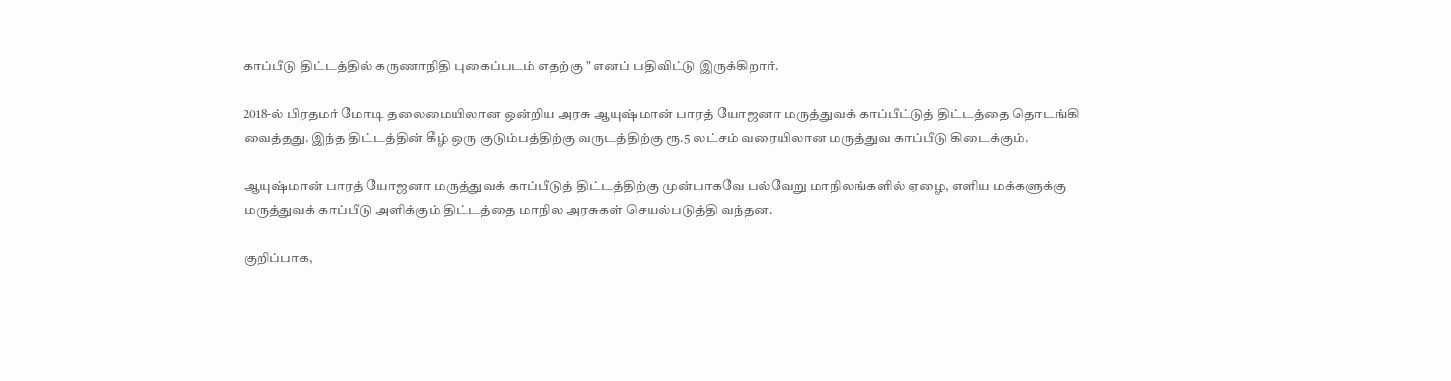காப்பீடு திட்டத்தில் கருணாநிதி புகைப்படம் எதற்கு " எனப் பதிவிட்டு இருக்கிறார்.

2018-ல் பிரதமர் மோடி தலைமையிலான ஒன்றிய அரசு ஆயுஷ்மான் பாரத் யோஜனா மருத்துவக் காப்பீட்டுத் திட்டத்தை தொடங்கி வைத்தது. இந்த திட்டத்தின் கீழ் ஒரு குடும்பத்திற்கு வருடத்திற்கு ரூ.5 லட்சம் வரையிலான மருத்துவ காப்பீடு கிடைக்கும்.

ஆயுஷ்மான் பாரத் யோஜனா மருத்துவக் காப்பீடுத் திட்டத்திற்கு முன்பாகவே பல்வேறு மாநிலங்களில் ஏழை, எளிய மக்களுக்கு மருத்துவக் காப்பீடு அளிக்கும் திட்டத்தை மாநில அரசுகள் செயல்படுத்தி வந்தன.

குறிப்பாக,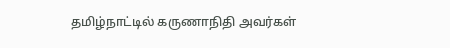தமிழ்நாட்டில் கருணாநிதி அவர்கள்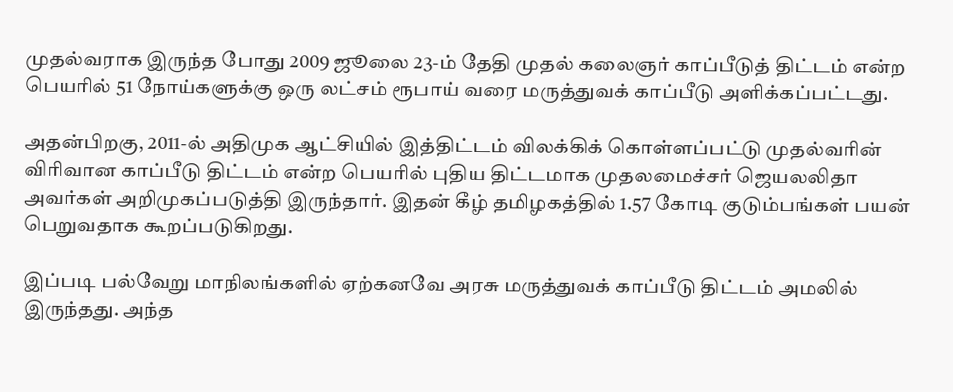முதல்வராக இருந்த போது 2009 ஜூலை 23-ம் தேதி முதல் கலைஞர் காப்பீடுத் திட்டம் என்ற பெயரில் 51 நோய்களுக்கு ஒரு லட்சம் ரூபாய் வரை மருத்துவக் காப்பீடு அளிக்கப்பட்டது.

அதன்பிறகு, 2011-ல் அதிமுக ஆட்சியில் இத்திட்டம் விலக்கிக் கொள்ளப்பட்டு முதல்வரின் விரிவான காப்பீடு திட்டம் என்ற பெயரில் புதிய திட்டமாக முதலமைச்சர் ஜெயலலிதா அவர்கள் அறிமுகப்படுத்தி இருந்தார். இதன் கீழ் தமிழகத்தில் 1.57 கோடி குடும்பங்கள் பயன் பெறுவதாக கூறப்படுகிறது.

இப்படி பல்வேறு மாநிலங்களில் ஏற்கனவே அரசு மருத்துவக் காப்பீடு திட்டம் அமலில் இருந்தது. அந்த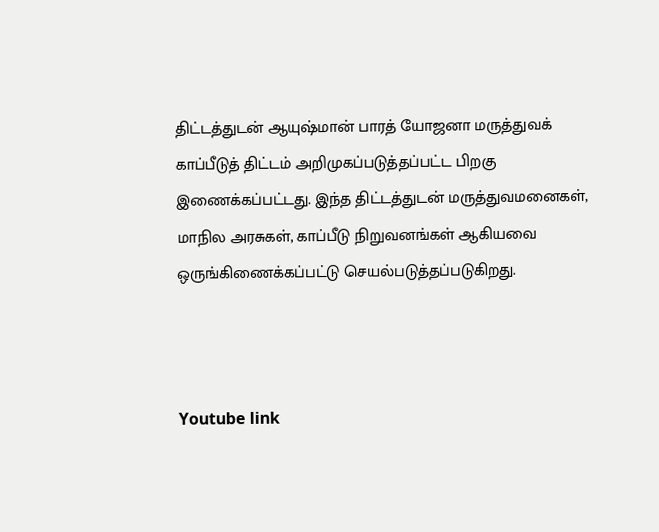திட்டத்துடன் ஆயுஷ்மான் பாரத் யோஜனா மருத்துவக் காப்பீடுத் திட்டம் அறிமுகப்படுத்தப்பட்ட பிறகு இணைக்கப்பட்டது. இந்த திட்டத்துடன் மருத்துவமனைகள், மாநில அரசுகள், காப்பீடு நிறுவனங்கள் ஆகியவை ஒருங்கிணைக்கப்பட்டு செயல்படுத்தப்படுகிறது.



Youtube link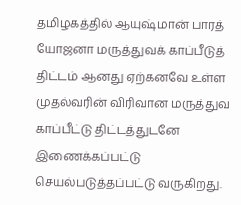தமிழகத்தில் ஆயுஷ்மான் பாரத் யோஜனா மருத்துவக் காப்பீடுத் திட்டம் ஆனது ஏற்கனவே உள்ள முதல்வரின் விரிவான மருத்துவ காப்பீட்டு திட்டத்துடனே இணைக்கப்பட்டு செயல்படுத்தப்பட்டு வருகிறது.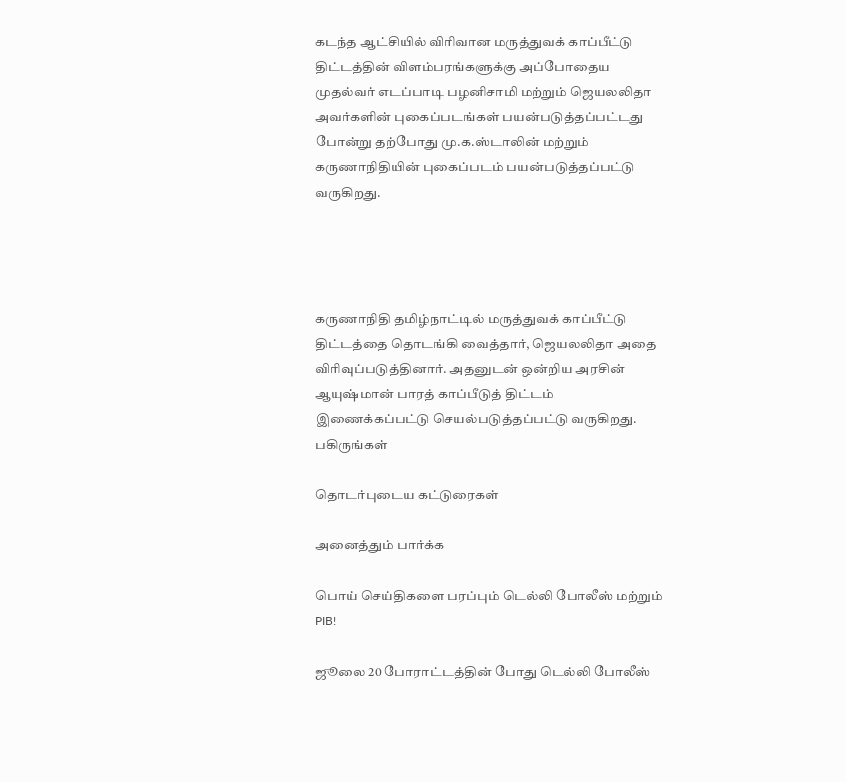கடந்த ஆட்சியில் விரிவான மருத்துவக் காப்பீட்டு திட்டத்தின் விளம்பரங்களுக்கு அப்போதைய முதல்வர் எடப்பாடி பழனிசாமி மற்றும் ஜெயலலிதா அவர்களின் புகைப்படங்கள் பயன்படுத்தப்பட்டது போன்று தற்போது மு.க.ஸ்டாலின் மற்றும் கருணாநிதியின் புகைப்படம் பயன்படுத்தப்பட்டு வருகிறது.




கருணாநிதி தமிழ்நாட்டில் மருத்துவக் காப்பீட்டு திட்டத்தை தொடங்கி வைத்தார், ஜெயலலிதா அதை விரிவுப்படுத்தினார். அதனுடன் ஒன்றிய அரசின் ஆயுஷ்மான் பாரத் காப்பீடுத் திட்டம் இணைக்கப்பட்டு செயல்படுத்தப்பட்டு வருகிறது.
பகிருங்கள்

தொடர்புடைய கட்டுரைகள்

அனைத்தும் பார்க்க

பொய் செய்திகளை பரப்பும் டெல்லி போலீஸ் மற்றும் PIB!

ஜூலை 20 போராட்டத்தின் போது டெல்லி போலீஸ்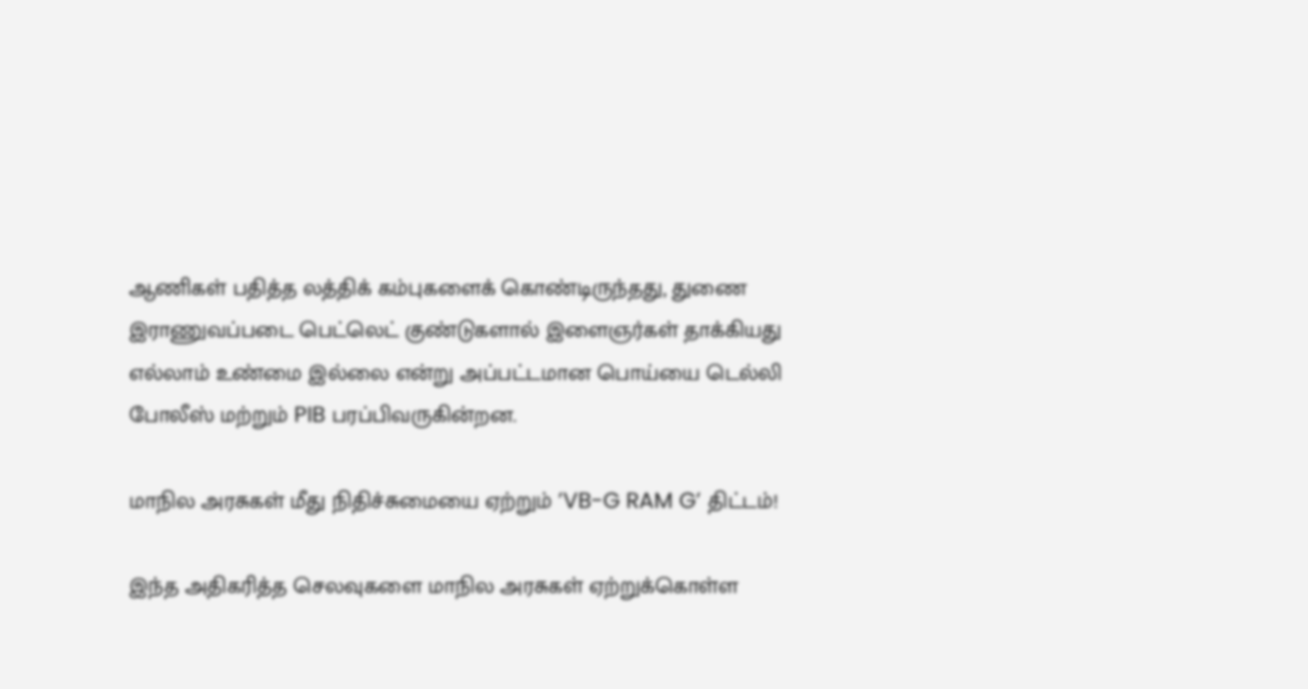ஆணிகள் பதித்த லத்திக் கம்புகளைக் கொண்டிருந்தது, துணை இராணுவப்படை பெட்லெட் குண்டுகளால் இளைஞர்கள் தாக்கியது எல்லாம் உண்மை இல்லை என்று அப்பட்டமான பொய்யை டெல்லி போலீஸ் மற்றும் PIB பரப்பிவருகின்றன.

மாநில அரசுகள் மீது நிதிச்சுமையை ஏற்றும் ’VB-G RAM G’ திட்டம்!

இந்த அதிகரித்த செலவுகளை மாநில அரசுகள் ஏற்றுக்கொள்ள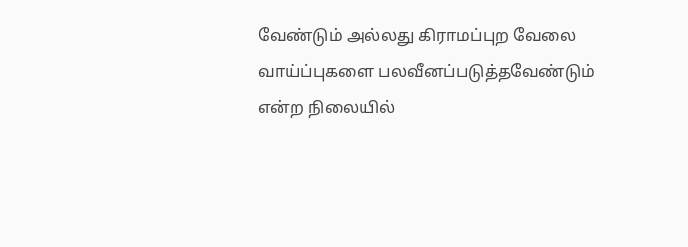வேண்டும் அல்லது கிராமப்புற வேலை வாய்ப்புகளை பலவீனப்படுத்தவேண்டும் என்ற நிலையில்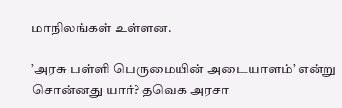மாநிலங்கள் உள்ளன.

’அரசு பள்ளி பெருமையின் அடையாளம்’ என்று சொன்னது யார்? தவெக அரசா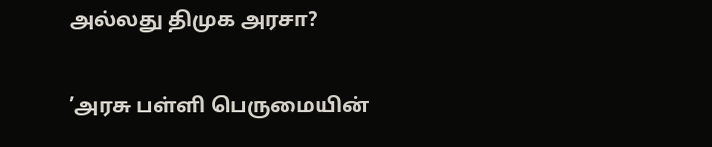அல்லது திமுக அரசா?

’அரசு பள்ளி பெருமையின்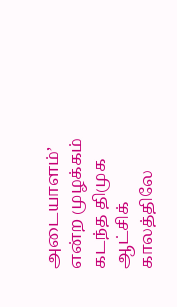அடையாளம்’ என்ற முழக்கம் கடந்த திமுக ஆட்சிக் காலத்திலே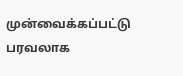முன்வைக்கப்பட்டு பரவலாக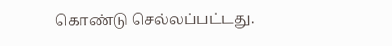கொண்டு செல்லப்பட்டது.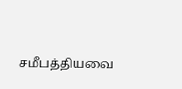சமீபத்தியவை